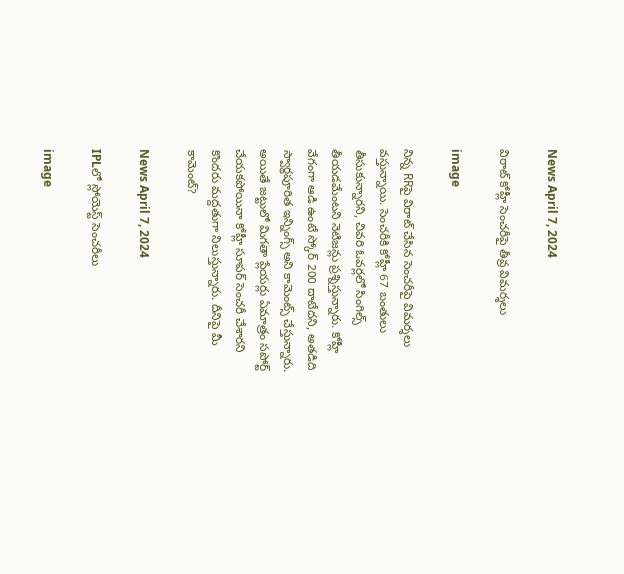News April 7, 2024

విరాట్ కోహ్లీ సెంచరీపై తీవ్ర విమర్శలు

image

నిన్న RRపై విరాట్ చేసిన సెంచరీపై విమర్శలు వస్తున్నాయి. సెంచరీకి కోహ్లీ 67 బంతులు తీసుకున్నారని, చివరి ఓవర్లలో సింగిల్స్ తీయడమేంటని నెటిజన్లు ప్రశ్నిస్తున్నారు. కోహ్లీ వేగంగా ఆడి ఉంటే స్కోర్ 200 దాటేదని, అతడిది స్వార్థపూరిత ఇన్నింగ్స్ అని కామెంట్స్ చేస్తున్నారు. అయితే జట్టులో మిగతా ప్లేయర్లు ఏమాత్రం సపోర్ట్ చేయకపోయినా కోహ్లీ సూపర్ సెంచరీ చేశారని కొందరు మద్దతుగా నిలుస్తున్నారు. దీనిపై మీ కామెంట్?

News April 7, 2024

IPLలో స్లోయెస్ట్ సెంచరీలు

image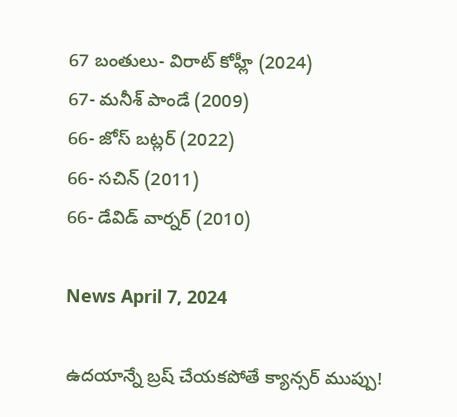67 బంతులు- విరాట్ కోహ్లీ (2024)
67- మనీశ్ పాండే (2009)
66- జోస్ బట్లర్ (2022)
66- సచిన్ (2011)
66- డేవిడ్ వార్నర్ (2010)

News April 7, 2024

ఉదయాన్నే బ్రష్ చేయకపోతే క్యాన్సర్ ముప్పు!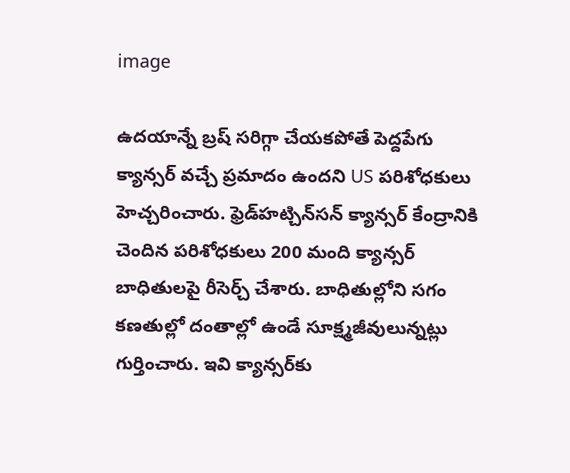image

ఉదయాన్నే బ్రష్ సరిగ్గా చేయకపోతే పెద్దపేగు క్యాన్సర్ వచ్చే ప్రమాదం ఉందని US పరిశోధకులు హెచ్చరించారు. ఫ్రెడ్‌హట్చిన్‌సన్ క్యాన్సర్ కేంద్రానికి చెందిన పరిశోధకులు 200 మంది క్యాన్సర్ బాధితులపై రీసెర్చ్ చేశారు. బాధితుల్లోని సగం కణతుల్లో దంతాల్లో ఉండే సూక్ష్మజీవులున్నట్లు గుర్తించారు. ఇవి క్యాన్సర్‌కు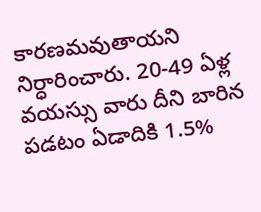కారణమవుతాయని నిర్ధారించారు. 20-49 ఏళ్ల వయస్సు వారు దీని బారిన పడటం ఏడాదికి 1.5%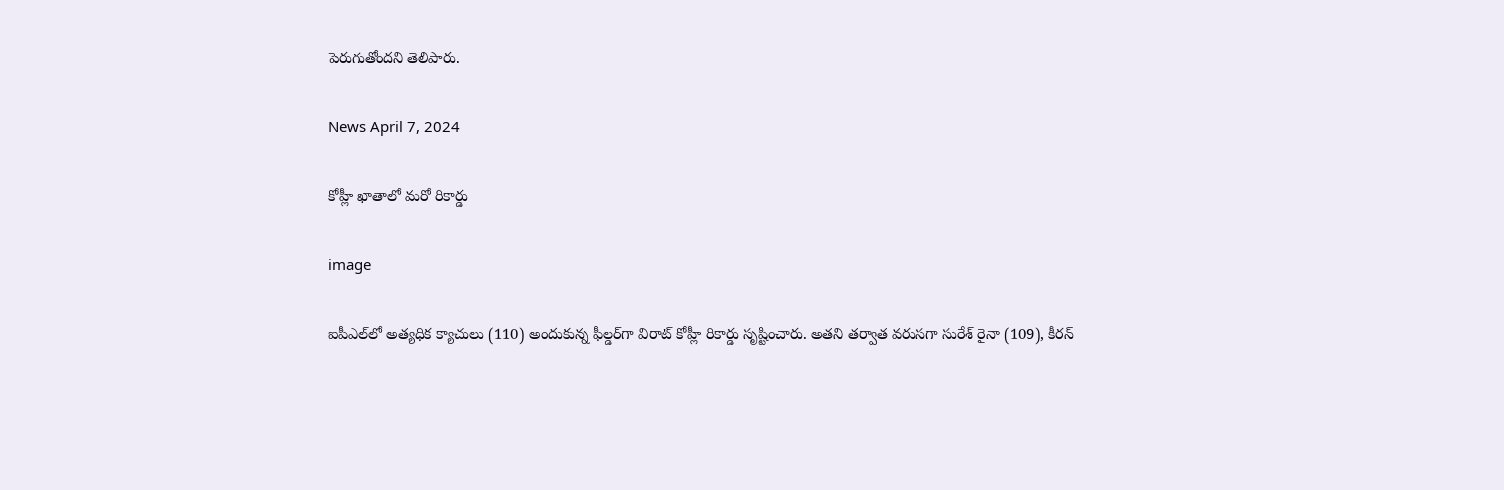పెరుగుతోందని తెలిపారు.

News April 7, 2024

కోహ్లీ ఖాతాలో మరో రికార్డు

image

ఐపీఎల్‌లో అత్యధిక క్యాచులు (110) అందుకున్న ఫీల్డర్‌గా విరాట్ కోహ్లీ రికార్డు సృష్టించారు. అతని తర్వాత వరుసగా సురేశ్ రైనా (109), కీరన్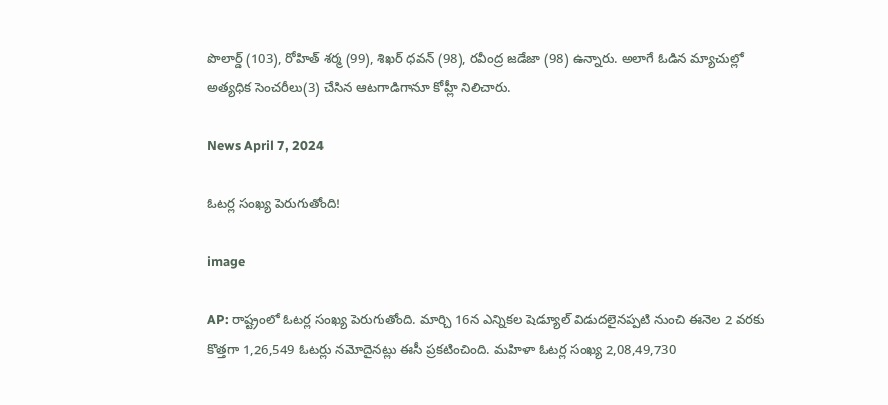పొలార్డ్ (103), రోహిత్ శర్మ (99), శిఖర్ ధవన్ (98), రవీంద్ర జడేజా (98) ఉన్నారు. అలాగే ఓడిన మ్యాచుల్లో అత్యధిక సెంచరీలు(3) చేసిన ఆటగాడిగానూ కోహ్లీ నిలిచారు.

News April 7, 2024

ఓటర్ల సంఖ్య పెరుగుతోంది!

image

AP: రాష్ట్రంలో ఓటర్ల సంఖ్య పెరుగుతోంది. మార్చి 16న ఎన్నికల షెడ్యూల్ విడుదలైనప్పటి నుంచి ఈనెల 2 వరకు కొత్తగా 1,26,549 ఓటర్లు నమోదైనట్లు ఈసీ ప్రకటించింది. మహిళా ఓటర్ల సంఖ్య 2,08,49,730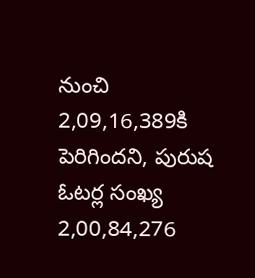నుంచి 2,09,16,389కి పెరిగిందని, పురుష ఓటర్ల సంఖ్య 2,00,84,276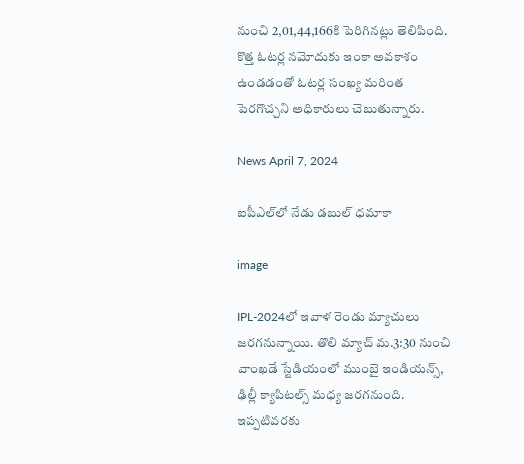నుంచి 2,01,44,166కి పెరిగినట్లు తెలిపింది. కొత్త ఓటర్ల నమోదుకు ఇంకా అవకాశం ఉండడంతో ఓటర్ల సంఖ్య మరింత పెరగొచ్చని అధికారులు చెబుతున్నారు.

News April 7, 2024

ఐపీఎల్‌లో నేడు డబుల్ ధమాకా

image

IPL-2024లో ఇవాళ రెండు మ్యాచులు జరగనున్నాయి. తొలి మ్యాచ్ మ.3:30 నుంచి వాంఖడే స్టేడియంలో ముంబై ఇండియన్స్, ఢిల్లీ క్యాపిటల్స్ మధ్య జరగనుంది. ఇప్పటివరకు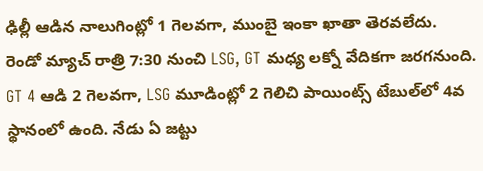ఢిల్లీ ఆడిన నాలుగింట్లో 1 గెలవగా, ముంబై ఇంకా ఖాతా తెరవలేదు. రెండో మ్యాచ్ రాత్రి 7:30 నుంచి LSG, GT మధ్య లక్నో వేదికగా జరగనుంది. GT 4 ఆడి 2 గెలవగా, LSG మూడింట్లో 2 గెలిచి పాయింట్స్ టేబుల్‌లో 4వ స్థానంలో ఉంది. నేడు ఏ జట్టు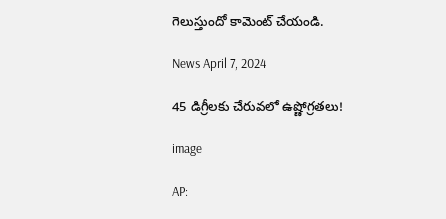గెలుస్తుందో కామెంట్ చేయండి.

News April 7, 2024

45 డిగ్రీలకు చేరువలో ఉష్ణోగ్రతలు!

image

AP: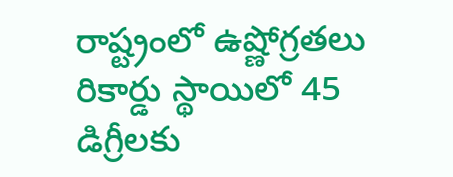రాష్ట్రంలో ఉష్ణోగ్రతలు రికార్డు స్థాయిలో 45 డిగ్రీలకు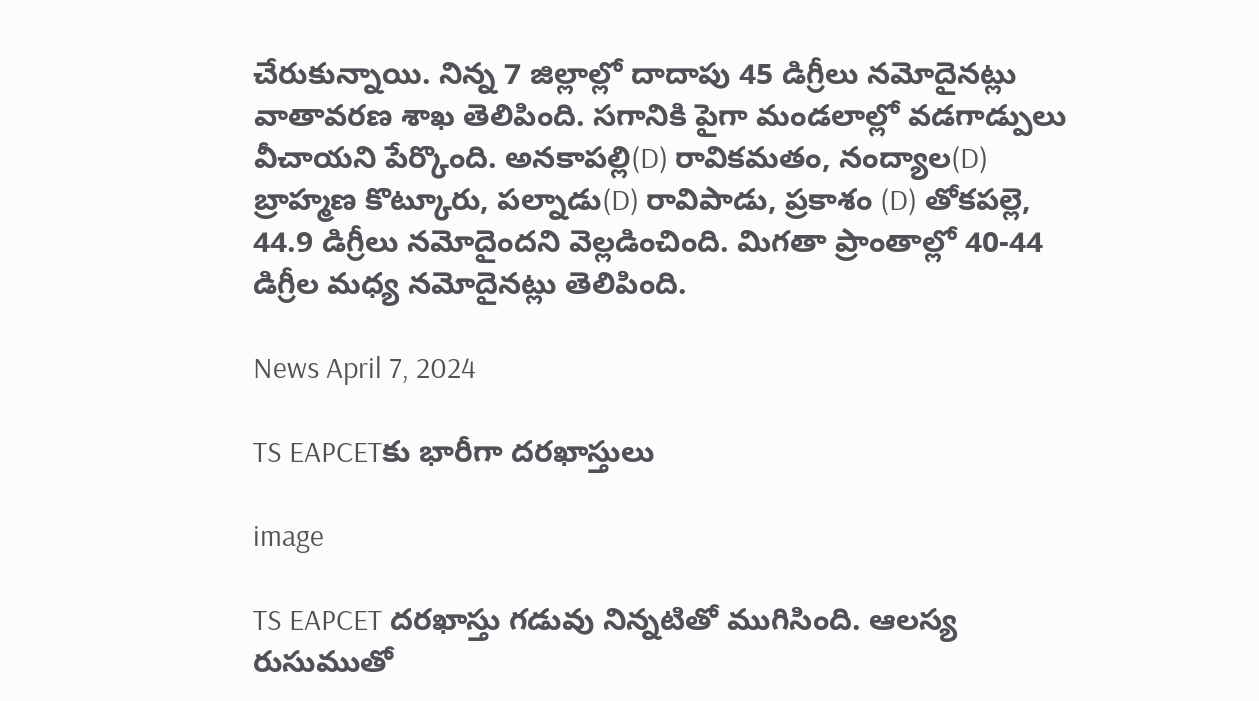చేరుకున్నాయి. నిన్న 7 జిల్లాల్లో దాదాపు 45 డిగ్రీలు నమోదైనట్లు వాతావరణ శాఖ తెలిపింది. సగానికి పైగా మండలాల్లో వడగాడ్పులు వీచాయని పేర్కొంది. అనకాపల్లి(D) రావికమతం, నంద్యాల(D) బ్రాహ్మణ కొట్కూరు, పల్నాడు(D) రావిపాడు, ప్రకాశం (D) తోకపల్లె, 44.9 డిగ్రీలు నమోదైందని వెల్లడించింది. మిగతా ప్రాంతాల్లో 40-44 డిగ్రీల మధ్య నమోదైనట్లు తెలిపింది.

News April 7, 2024

TS EAPCETకు భారీగా దరఖాస్తులు

image

TS EAPCET దరఖాస్తు గడువు నిన్నటితో ముగిసింది. ఆలస్య రుసుముతో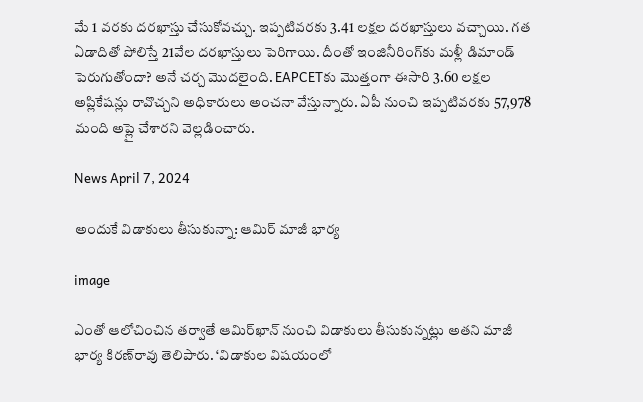మే 1 వరకు దరఖాస్తు చేసుకోవచ్చు. ఇప్పటివరకు 3.41 లక్షల దరఖాస్తులు వచ్చాయి. గత ఏడాదితో పోలిస్తే 21వేల దరఖాస్తులు పెరిగాయి. దీంతో ఇంజినీరింగ్‌కు మళ్లీ డిమాండ్ పెరుగుతోందా? అనే చర్చ మొదలైంది. EAPCETకు మొత్తంగా ఈసారి 3.60 లక్షల అప్లికేషన్లు రావొచ్చని అధికారులు అంచనా వేస్తున్నారు. ఏపీ నుంచి ఇప్పటివరకు 57,978 మంది అప్లై చేశారని వెల్లడించారు.

News April 7, 2024

అందుకే విడాకులు తీసుకున్నా: ఆమిర్ మాజీ భార్య

image

ఎంతో ఆలోచించిన తర్వాతే ఆమిర్‌ఖాన్ నుంచి విడాకులు తీసుకున్నట్లు అతని మాజీ భార్య కిరణ్‌రావు తెలిపారు. ‘విడాకుల విషయంలో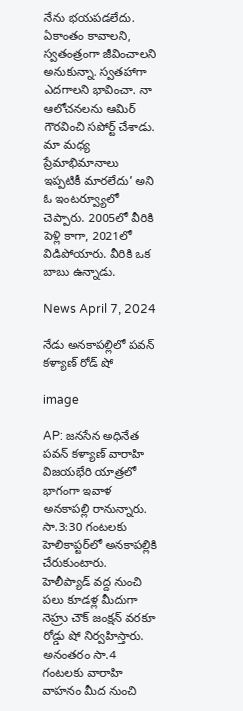నేను భయపడలేదు. ఏకాంతం కావాలని, స్వతంత్రంగా జీవించాలని అనుకున్నా. స్వతహాగా ఎదగాలని భావించా. నా ఆలోచనలను ఆమిర్ గౌరవించి సపోర్ట్ చేశాడు. మా మధ్య ప్రేమాభిమానాలు ఇప్పటికీ మారలేదు’ అని ఓ ఇంటర్వ్యూలో చెప్పారు. 2005లో వీరికి పెళ్లి కాగా, 2021లో విడిపోయారు. వీరికి ఒక బాబు ఉన్నాడు.

News April 7, 2024

నేడు అనకాపల్లిలో పవన్ కళ్యాణ్ రోడ్ షో

image

AP: జనసేన అధినేత పవన్ కళ్యాణ్ వారాహి విజయభేరి యాత్రలో భాగంగా ఇవాళ అనకాపల్లి రానున్నారు. సా.3:30 గంటలకు హెలికాప్టర్‌లో అనకాపల్లికి చేరుకుంటారు. హెలీప్యాడ్ వద్ద నుంచి పలు కూడళ్ల మీదుగా నెహ్రు చౌక్ జంక్షన్ వరకూ రోడ్డు షో నిర్వహిస్తారు. అనంతరం సా.4 గంటలకు వారాహి వాహనం మీద నుంచి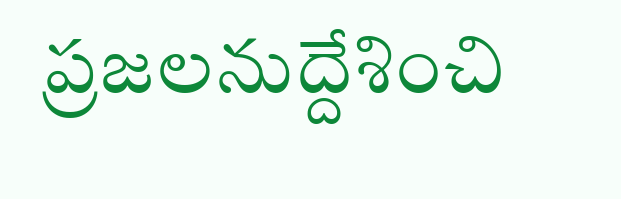ప్రజలనుద్దేశించి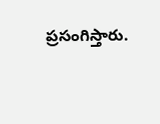ప్రసంగిస్తారు.